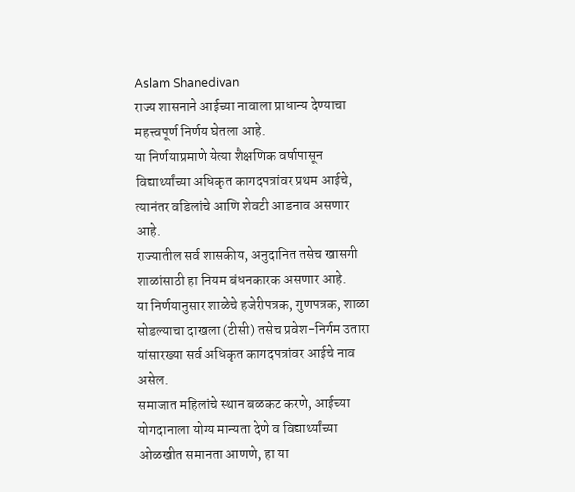Aslam Shanedivan
राज्य शासनाने आईच्या नावाला प्राधान्य देण्याचा महत्त्वपूर्ण निर्णय घेतला आहे.
या निर्णयाप्रमाणे येत्या शैक्षणिक वर्षापासून विद्यार्थ्यांच्या अधिकृत कागदपत्रांवर प्रथम आईचे, त्यानंतर वडिलांचे आणि शेवटी आडनाव असणार आहे.
राज्यातील सर्व शासकीय, अनुदानित तसेच खासगी शाळांसाठी हा नियम बंधनकारक असणार आहे.
या निर्णयानुसार शाळेचे हजेरीपत्रक, गुणपत्रक, शाळा सोडल्याचा दाखला (टीसी) तसेच प्रवेश-निर्गम उतारा यांसारख्या सर्व अधिकृत कागदपत्रांवर आईचे नाव असेल.
समाजात महिलांचे स्थान बळकट करणे, आईच्या योगदानाला योग्य मान्यता देणे व विद्यार्थ्यांच्या ओळखीत समानता आणणे, हा या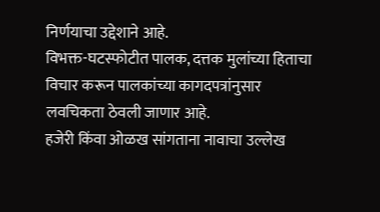निर्णयाचा उद्देशाने आहे.
विभक्त-घटस्फोटीत पालक, दत्तक मुलांच्या हिताचा विचार करून पालकांच्या कागदपत्रांनुसार लवचिकता ठेवली जाणार आहे.
हजेरी किंवा ओळख सांगताना नावाचा उल्लेख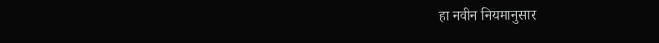हा नवीन नियमानुसार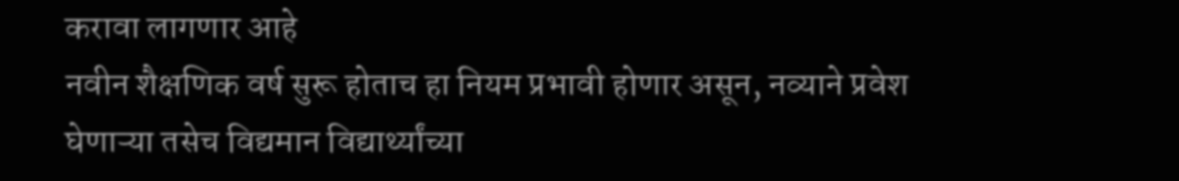करावा लागणार आहे
नवीन शैक्षणिक वर्ष सुरू होताच हा नियम प्रभावी होणार असून, नव्याने प्रवेश घेणाऱ्या तसेच विद्यमान विद्यार्थ्यांच्या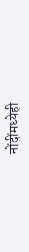नोंदींमध्येही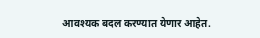आवश्यक बदल करण्यात येणार आहेत.